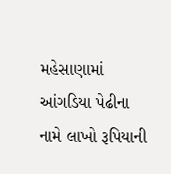મહેસાણામાં આંગડિયા પેઢીના નામે લાખો રૂપિયાની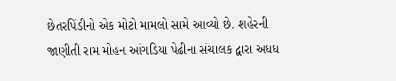છેતરપિંડીનો એક મોટો મામલો સામે આવ્યો છે. શહેરની જાણીતી રામ મોહન આંગડિયા પેઢીના સંચાલક દ્વારા અધધ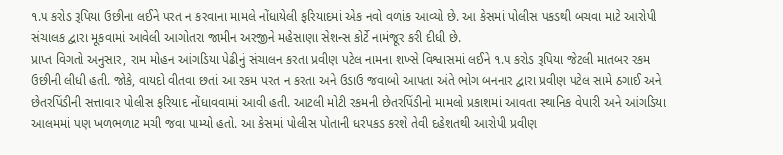૧.૫ કરોડ રૂપિયા ઉછીના લઈને પરત ન કરવાના મામલે નોંધાયેલી ફરિયાદમાં એક નવો વળાંક આવ્યો છે. આ કેસમાં પોલીસ પકડથી બચવા માટે આરોપી સંચાલક દ્વારા મૂકવામાં આવેલી આગોતરા જામીન અરજીને મહેસાણા સેશન્સ કોર્ટે નામંજૂર કરી દીધી છે.
પ્રાપ્ત વિગતો અનુસાર, રામ મોહન આંગડિયા પેઢીનું સંચાલન કરતા પ્રવીણ પટેલ નામના શખ્સે વિશ્વાસમાં લઈને ૧.૫ કરોડ રૂપિયા જેટલી માતબર રકમ ઉછીની લીધી હતી. જોકે, વાયદો વીતવા છતાં આ રકમ પરત ન કરતા અને ઉડાઉ જવાબો આપતા અંતે ભોગ બનનાર દ્વારા પ્રવીણ પટેલ સામે ઠગાઈ અને છેતરપિંડીની સત્તાવાર પોલીસ ફરિયાદ નોંધાવવામાં આવી હતી. આટલી મોટી રકમની છેતરપિંડીનો મામલો પ્રકાશમાં આવતા સ્થાનિક વેપારી અને આંગડિયા આલમમાં પણ ખળભળાટ મચી જવા પામ્યો હતો. આ કેસમાં પોલીસ પોતાની ધરપકડ કરશે તેવી દહેશતથી આરોપી પ્રવીણ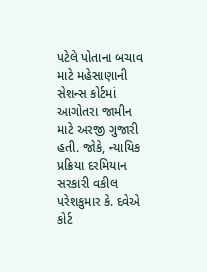પટેલે પોતાના બચાવ માટે મહેસાણાની સેશન્સ કોર્ટમાં આગોતરા જામીન માટે અરજી ગુજારી હતી. જોકે, ન્યાયિક પ્રક્રિયા દરમિયાન સરકારી વકીલ પરેશકુમાર કે. દવેએ કોર્ટ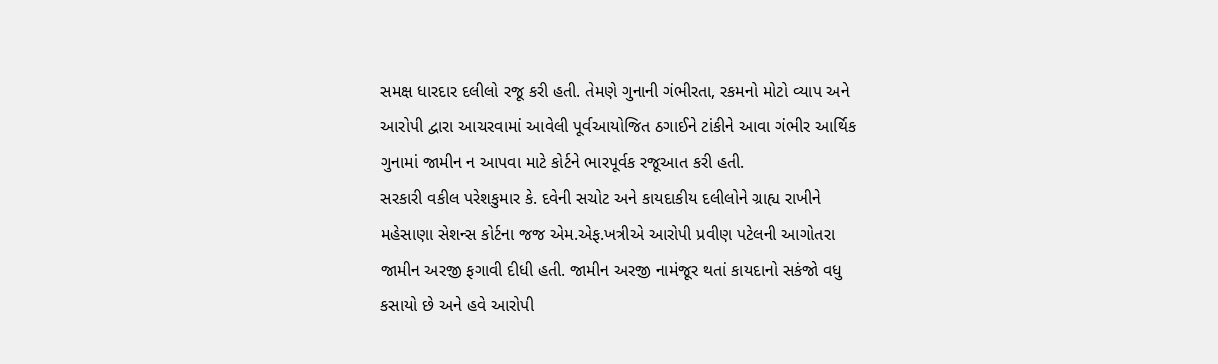સમક્ષ ધારદાર દલીલો રજૂ કરી હતી. તેમણે ગુનાની ગંભીરતા, રકમનો મોટો વ્યાપ અને આરોપી દ્વારા આચરવામાં આવેલી પૂર્વઆયોજિત ઠગાઈને ટાંકીને આવા ગંભીર આર્થિક ગુનામાં જામીન ન આપવા માટે કોર્ટને ભારપૂર્વક રજૂઆત કરી હતી.
સરકારી વકીલ પરેશકુમાર કે. દવેની સચોટ અને કાયદાકીય દલીલોને ગ્રાહ્ય રાખીને મહેસાણા સેશન્સ કોર્ટના જજ એમ.એફ.ખત્રીએ આરોપી પ્રવીણ પટેલની આગોતરા જામીન અરજી ફગાવી દીધી હતી. જામીન અરજી નામંજૂર થતાં કાયદાનો સકંજો વધુ કસાયો છે અને હવે આરોપી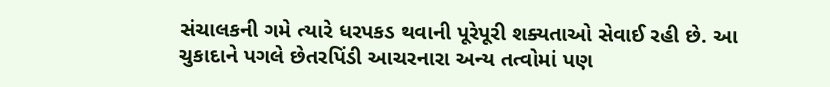સંચાલકની ગમે ત્યારે ધરપકડ થવાની પૂરેપૂરી શક્યતાઓ સેવાઈ રહી છે. આ ચુકાદાને પગલે છેતરપિંડી આચરનારા અન્ય તત્વોમાં પણ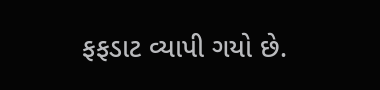ફફડાટ વ્યાપી ગયો છે.